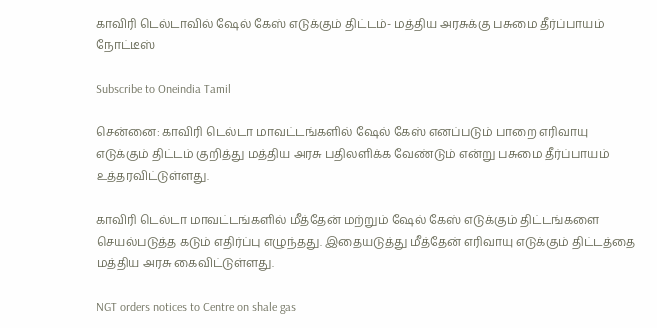காவிரி டெல்டாவில் ஷேல் கேஸ் எடுக்கும் திட்டம்- மத்திய அரசுக்கு பசுமை தீர்ப்பாயம் நோட்டீஸ்

Subscribe to Oneindia Tamil

சென்னை: காவிரி டெல்டா மாவட்டங்களில் ஷேல் கேஸ் எனப்படும் பாறை எரிவாயு எடுக்கும் திட்டம் குறித்து மத்திய அரசு பதிலளிக்க வேண்டும் என்று பசுமை தீர்ப்பாயம் உத்தரவிட்டுள்ளது.

காவிரி டெல்டா மாவட்டங்களில் மீத்தேன் மற்றும் ஷேல் கேஸ் எடுக்கும் திட்டங்களை செயல்படுத்த கடும் எதிர்ப்பு எழுந்தது. இதையடுத்து மீத்தேன் எரிவாயு எடுக்கும் திட்டத்தை மத்திய அரசு கைவிட்டுள்ளது.

NGT orders notices to Centre on shale gas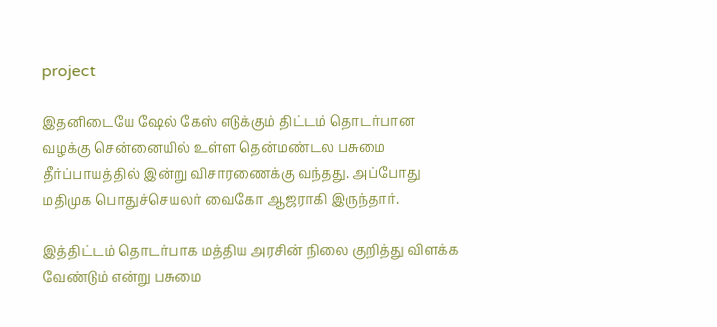project

இதனிடையே ஷேல் கேஸ் எடுக்கும் திட்டம் தொடர்பான வழக்கு சென்னையில் உள்ள தென்மண்டல பசுமை தீர்ப்பாயத்தில் இன்று விசாரணைக்கு வந்தது. அப்போது மதிமுக பொதுச்செயலர் வைகோ ஆஜராகி இருந்தார்.

இத்திட்டம் தொடர்பாக மத்திய அரசின் நிலை குறித்து விளக்க வேண்டும் என்று பசுமை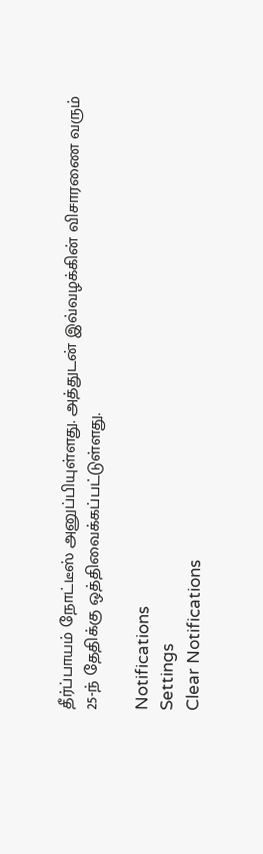தீர்ப்பாயம் நோட்டீஸ் அனுப்பியுள்ளது. அத்துடன் இவ்வழக்கின் விசாரணை வரும் 25-ந் தேதிக்கு ஒத்திவைக்கப்பட்டுள்ளது.

Notifications
Settings
Clear Notifications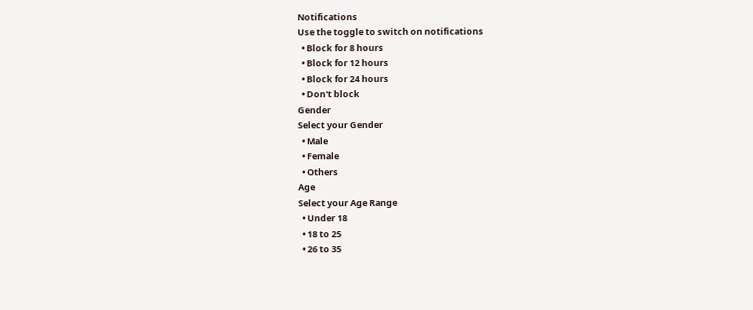Notifications
Use the toggle to switch on notifications
  • Block for 8 hours
  • Block for 12 hours
  • Block for 24 hours
  • Don't block
Gender
Select your Gender
  • Male
  • Female
  • Others
Age
Select your Age Range
  • Under 18
  • 18 to 25
  • 26 to 35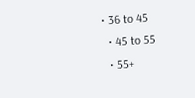• 36 to 45
  • 45 to 55
  • 55+